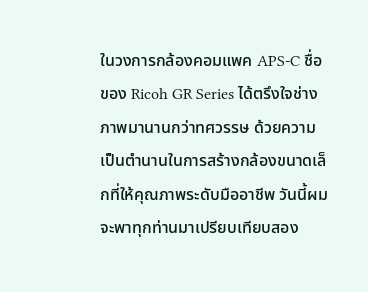ในวงการกล้องคอมแพค APS-C ชื่อของ Ricoh GR Series ได้ตรึงใจช่างภาพมานานกว่าทศวรรษ ด้วยความเป็นตำนานในการสร้างกล้องขนาดเล็กที่ให้คุณภาพระดับมืออาชีพ วันนี้ผมจะพาทุกท่านมาเปรียบเทียบสอง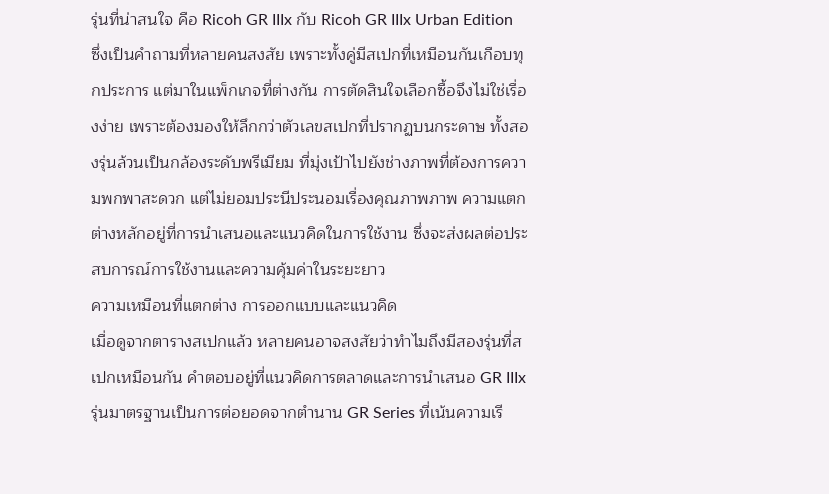รุ่นที่น่าสนใจ คือ Ricoh GR IIIx กับ Ricoh GR IIIx Urban Edition ซึ่งเป็นคำถามที่หลายคนสงสัย เพราะทั้งคู่มีสเปกที่เหมือนกันเกือบทุกประการ แต่มาในแพ็กเกจที่ต่างกัน การตัดสินใจเลือกซื้อจึงไม่ใช่เรื่องง่าย เพราะต้องมองให้ลึกกว่าตัวเลขสเปกที่ปรากฏบนกระดาษ ทั้งสองรุ่นล้วนเป็นกล้องระดับพรีเมียม ที่มุ่งเป้าไปยังช่างภาพที่ต้องการความพกพาสะดวก แต่ไม่ยอมประนีประนอมเรื่องคุณภาพภาพ ความแตกต่างหลักอยู่ที่การนำเสนอและแนวคิดในการใช้งาน ซึ่งจะส่งผลต่อประสบการณ์การใช้งานและความคุ้มค่าในระยะยาว
ความเหมือนที่แตกต่าง การออกแบบและแนวคิด
เมื่อดูจากตารางสเปกแล้ว หลายคนอาจสงสัยว่าทำไมถึงมีสองรุ่นที่สเปกเหมือนกัน คำตอบอยู่ที่แนวคิดการตลาดและการนำเสนอ GR IIIx รุ่นมาตรฐานเป็นการต่อยอดจากตำนาน GR Series ที่เน้นความเรี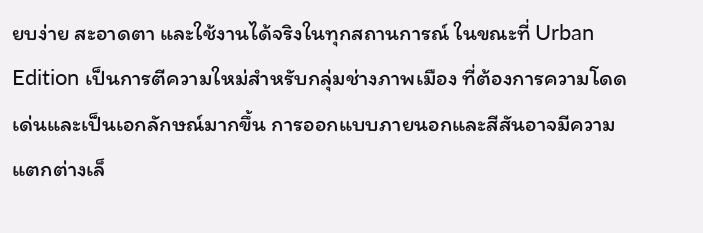ยบง่าย สะอาดตา และใช้งานได้จริงในทุกสถานการณ์ ในขณะที่ Urban Edition เป็นการตีความใหม่สำหรับกลุ่มช่างภาพเมือง ที่ต้องการความโดดเด่นและเป็นเอกลักษณ์มากขึ้น การออกแบบภายนอกและสีสันอาจมีความแตกต่างเล็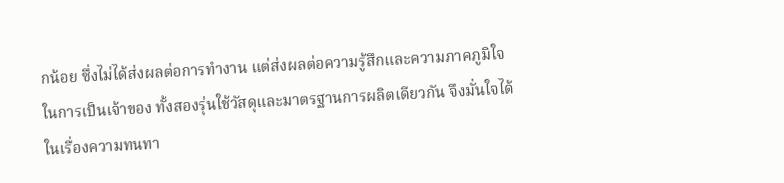กน้อย ซึ่งไม่ได้ส่งผลต่อการทำงาน แต่ส่งผลต่อความรู้สึกและความภาคภูมิใจในการเป็นเจ้าของ ทั้งสองรุ่นใช้วัสดุและมาตรฐานการผลิตเดียวกัน จึงมั่นใจได้ในเรื่องความทนทา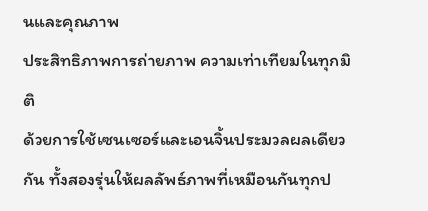นและคุณภาพ
ประสิทธิภาพการถ่ายภาพ ความเท่าเทียมในทุกมิติ
ด้วยการใช้เซนเซอร์และเอนจิ้นประมวลผลเดียวกัน ทั้งสองรุ่นให้ผลลัพธ์ภาพที่เหมือนกันทุกป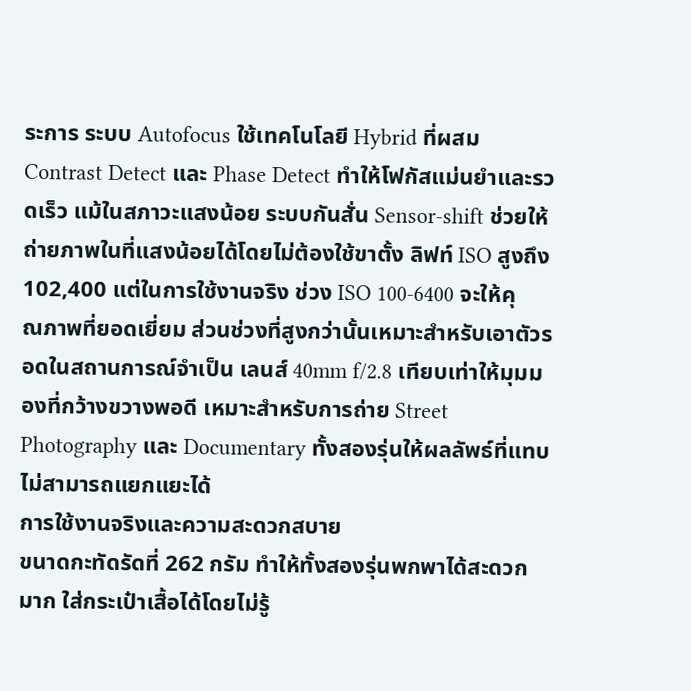ระการ ระบบ Autofocus ใช้เทคโนโลยี Hybrid ที่ผสม Contrast Detect และ Phase Detect ทำให้โฟกัสแม่นยำและรวดเร็ว แม้ในสภาวะแสงน้อย ระบบกันสั่น Sensor-shift ช่วยให้ถ่ายภาพในที่แสงน้อยได้โดยไม่ต้องใช้ขาตั้ง ลิฟท์ ISO สูงถึง 102,400 แต่ในการใช้งานจริง ช่วง ISO 100-6400 จะให้คุณภาพที่ยอดเยี่ยม ส่วนช่วงที่สูงกว่านั้นเหมาะสำหรับเอาตัวรอดในสถานการณ์จำเป็น เลนส์ 40mm f/2.8 เทียบเท่าให้มุมมองที่กว้างขวางพอดี เหมาะสำหรับการถ่าย Street Photography และ Documentary ทั้งสองรุ่นให้ผลลัพธ์ที่แทบไม่สามารถแยกแยะได้
การใช้งานจริงและความสะดวกสบาย
ขนาดกะทัดรัดที่ 262 กรัม ทำให้ทั้งสองรุ่นพกพาได้สะดวกมาก ใส่กระเป๋าเสื้อได้โดยไม่รู้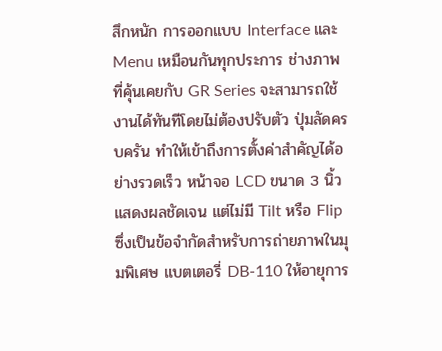สึกหนัก การออกแบบ Interface และ Menu เหมือนกันทุกประการ ช่างภาพที่คุ้นเคยกับ GR Series จะสามารถใช้งานได้ทันทีโดยไม่ต้องปรับตัว ปุ่มลัดครบครัน ทำให้เข้าถึงการตั้งค่าสำคัญได้อย่างรวดเร็ว หน้าจอ LCD ขนาด 3 นิ้วแสดงผลชัดเจน แต่ไม่มี Tilt หรือ Flip ซึ่งเป็นข้อจำกัดสำหรับการถ่ายภาพในมุมพิเศษ แบตเตอรี่ DB-110 ให้อายุการ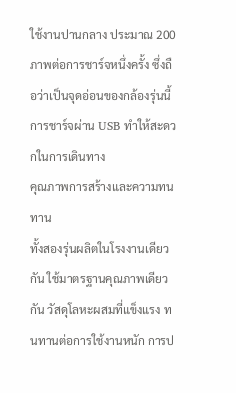ใช้งานปานกลาง ประมาณ 200 ภาพต่อการชาร์จหนึ่งครั้ง ซึ่งถือว่าเป็นจุดอ่อนของกล้องรุ่นนี้ การชาร์จผ่าน USB ทำให้สะดวกในการเดินทาง
คุณภาพการสร้างและความทนทาน
ทั้งสองรุ่นผลิตในโรงงานเดียวกัน ใช้มาตรฐานคุณภาพเดียวกัน วัสดุโลหะผสมที่แข็งแรง ทนทานต่อการใช้งานหนัก การป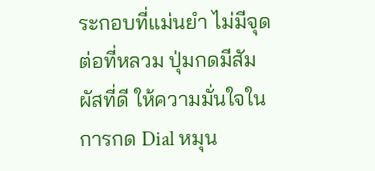ระกอบที่แม่นยำ ไม่มีจุดต่อที่หลวม ปุ่มกดมีสัมผัสที่ดี ให้ความมั่นใจในการกด Dial หมุน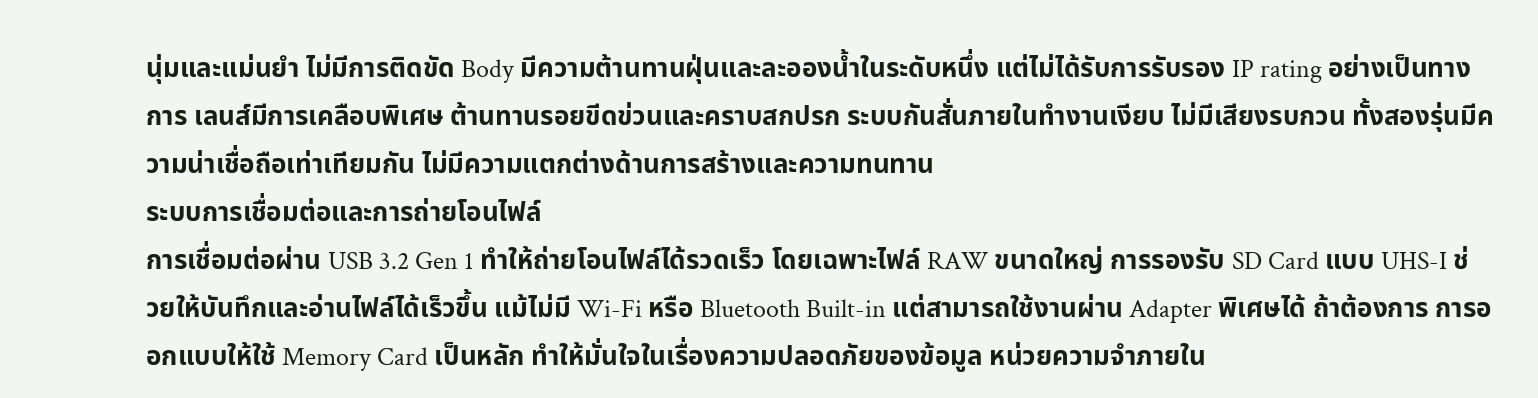นุ่มและแม่นยำ ไม่มีการติดขัด Body มีความต้านทานฝุ่นและละอองน้ำในระดับหนึ่ง แต่ไม่ได้รับการรับรอง IP rating อย่างเป็นทางการ เลนส์มีการเคลือบพิเศษ ต้านทานรอยขีดข่วนและคราบสกปรก ระบบกันสั่นภายในทำงานเงียบ ไม่มีเสียงรบกวน ทั้งสองรุ่นมีความน่าเชื่อถือเท่าเทียมกัน ไม่มีความแตกต่างด้านการสร้างและความทนทาน
ระบบการเชื่อมต่อและการถ่ายโอนไฟล์
การเชื่อมต่อผ่าน USB 3.2 Gen 1 ทำให้ถ่ายโอนไฟล์ได้รวดเร็ว โดยเฉพาะไฟล์ RAW ขนาดใหญ่ การรองรับ SD Card แบบ UHS-I ช่วยให้บันทึกและอ่านไฟล์ได้เร็วขึ้น แม้ไม่มี Wi-Fi หรือ Bluetooth Built-in แต่สามารถใช้งานผ่าน Adapter พิเศษได้ ถ้าต้องการ การออกแบบให้ใช้ Memory Card เป็นหลัก ทำให้มั่นใจในเรื่องความปลอดภัยของข้อมูล หน่วยความจำภายใน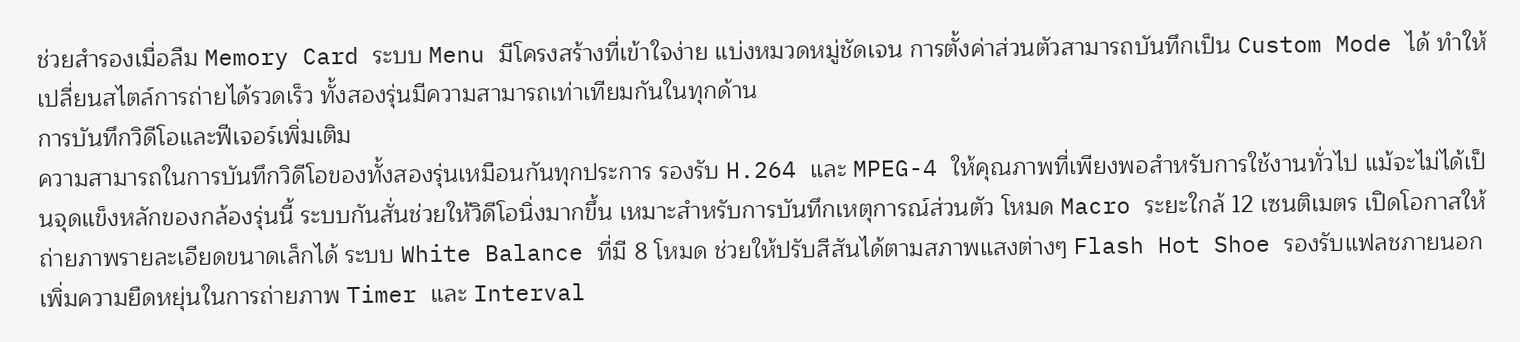ช่วยสำรองเมื่อลืม Memory Card ระบบ Menu มีโครงสร้างที่เข้าใจง่าย แบ่งหมวดหมู่ชัดเจน การตั้งค่าส่วนตัวสามารถบันทึกเป็น Custom Mode ได้ ทำให้เปลี่ยนสไตล์การถ่ายได้รวดเร็ว ทั้งสองรุ่นมีความสามารถเท่าเทียมกันในทุกด้าน
การบันทึกวิดีโอและฟีเจอร์เพิ่มเติม
ความสามารถในการบันทึกวิดีโอของทั้งสองรุ่นเหมือนกันทุกประการ รองรับ H.264 และ MPEG-4 ให้คุณภาพที่เพียงพอสำหรับการใช้งานทั่วไป แม้จะไม่ได้เป็นจุดแข็งหลักของกล้องรุ่นนี้ ระบบกันสั่นช่วยให้วิดีโอนิ่งมากขึ้น เหมาะสำหรับการบันทึกเหตุการณ์ส่วนตัว โหมด Macro ระยะใกล้ 12 เซนติเมตร เปิดโอกาสให้ถ่ายภาพรายละเอียดขนาดเล็กได้ ระบบ White Balance ที่มี 8 โหมด ช่วยให้ปรับสีสันได้ตามสภาพแสงต่างๆ Flash Hot Shoe รองรับแฟลชภายนอก เพิ่มความยืดหยุ่นในการถ่ายภาพ Timer และ Interval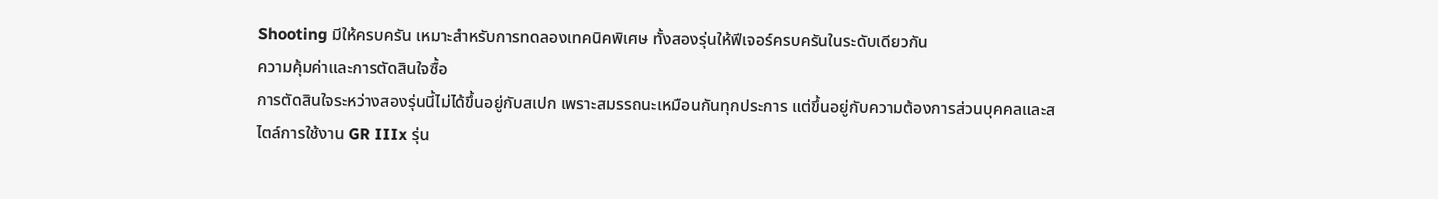Shooting มีให้ครบครัน เหมาะสำหรับการทดลองเทคนิคพิเศษ ทั้งสองรุ่นให้ฟีเจอร์ครบครันในระดับเดียวกัน
ความคุ้มค่าและการตัดสินใจซื้อ
การตัดสินใจระหว่างสองรุ่นนี้ไม่ได้ขึ้นอยู่กับสเปก เพราะสมรรถนะเหมือนกันทุกประการ แต่ขึ้นอยู่กับความต้องการส่วนบุคคลและสไตล์การใช้งาน GR IIIx รุ่น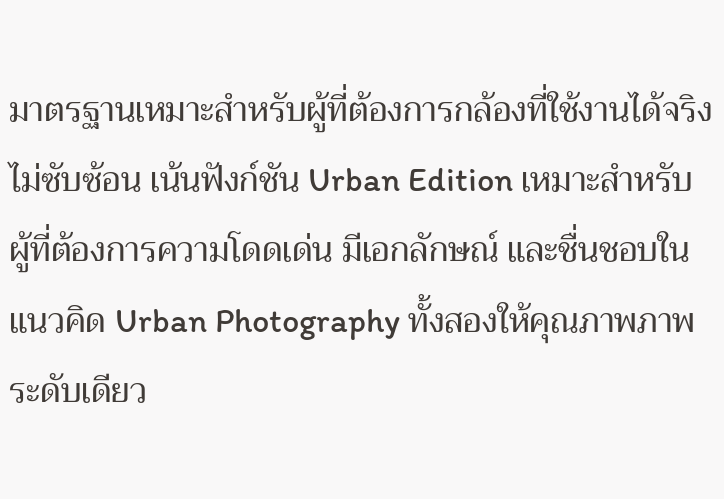มาตรฐานเหมาะสำหรับผู้ที่ต้องการกล้องที่ใช้งานได้จริง ไม่ซับซ้อน เน้นฟังก์ชัน Urban Edition เหมาะสำหรับผู้ที่ต้องการความโดดเด่น มีเอกลักษณ์ และชื่นชอบในแนวคิด Urban Photography ทั้งสองให้คุณภาพภาพระดับเดียว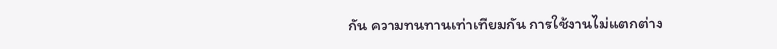กัน ความทนทานเท่าเทียมกัน การใช้งานไม่แตกต่าง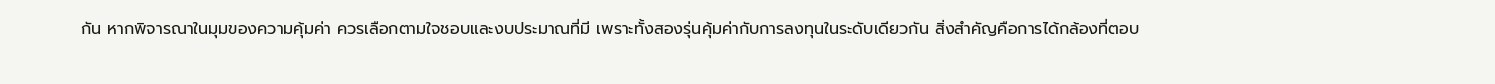กัน หากพิจารณาในมุมของความคุ้มค่า ควรเลือกตามใจชอบและงบประมาณที่มี เพราะทั้งสองรุ่นคุ้มค่ากับการลงทุนในระดับเดียวกัน สิ่งสำคัญคือการได้กล้องที่ตอบ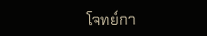โจทย์กา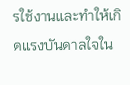รใช้งานและทำให้เกิดแรงบันดาลใจใน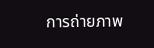การถ่ายภาพ